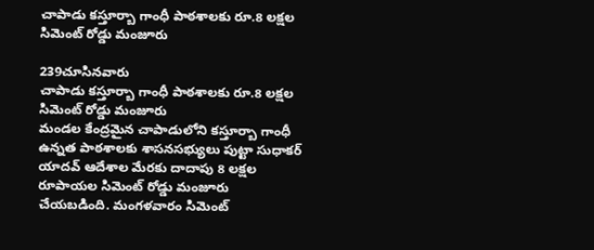చాపాడు కస్తూర్బా గాంధీ పాఠశాలకు రూ.8 లక్షల సిమెంట్ రోడ్డు మంజూరు

239చూసినవారు
చాపాడు కస్తూర్బా గాంధీ పాఠశాలకు రూ.8 లక్షల సిమెంట్ రోడ్డు మంజూరు
మండల కేంద్రమైన చాపాడులోని కస్తూర్బా గాంధీ ఉన్నత పాఠశాలకు శాసనసభ్యులు పుట్టా సుధాకర్ యాదవ్ ఆదేశాల మేరకు దాదాపు 8 లక్షల రూపాయల సిమెంట్ రోడ్డు మంజూరు చేయబడింది. మంగళవారం సిమెంట్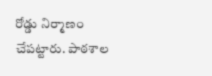రోడ్డు నిర్మాణం చేపట్టారు. పాఠశాల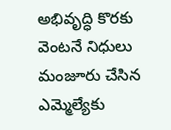అభివృద్ధి కొరకు వెంటనే నిధులు మంజూరు చేసిన ఎమ్మెల్యేకు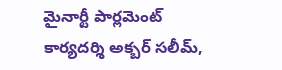మైనార్టీ పార్లమెంట్ కార్యదర్శి అక్బర్ సలీమ్,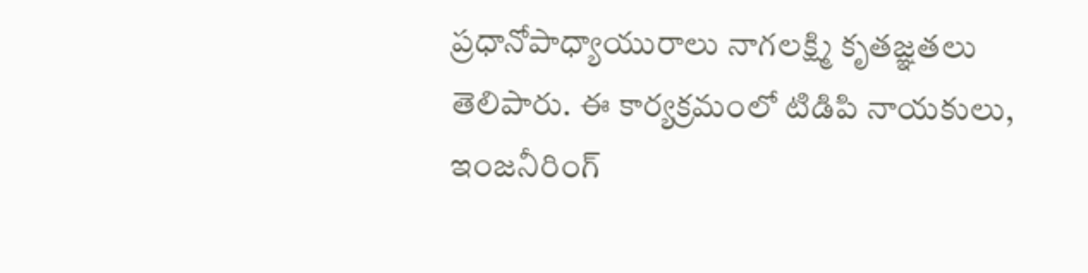ప్రధానోపాధ్యాయురాలు నాగలక్ష్మి కృతజ్ఞతలు తెలిపారు. ఈ కార్యక్రమంలో టిడిపి నాయకులు, ఇంజనీరింగ్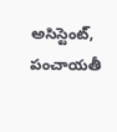అసిస్టెంట్, పంచాయతీ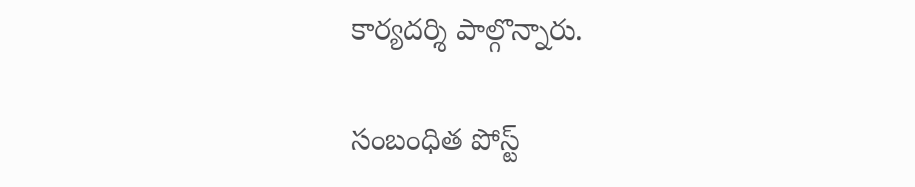కార్యదర్శి పాల్గొన్నారు.

సంబంధిత పోస్ట్